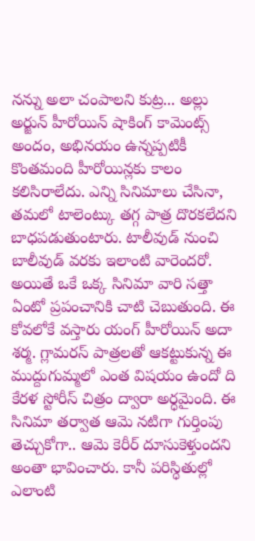నన్ను అలా చంపాలని కుట్ర... అల్లు అర్జున్ హీరోయిన్ షాకింగ్ కామెంట్స్
అందం, అభినయం ఉన్నప్పటికీ కొంతమంది హీరోయిన్లకు కాలం కలిసిరాలేదు. ఎన్ని సినిమాలు చేసినా, తమలో టాలెంట్కు తగ్గ పాత్ర దొరకలేదని బాధపడుతుంటారు. టాలీవుడ్ నుంచి బాలీవుడ్ వరకు ఇలాంటి వారెందరో. అయితే ఒకే ఒక్క సినిమా వారి సత్తా ఏంటో ప్రపంచానికి చాటి చెబుతుంది. ఈ కోవలోకే వస్తారు యంగ్ హీరోయిన్ అదా శర్మ. గ్లామరస్ పాత్రలతో ఆకట్టుకున్న ఈ ముద్దుగుమ్మలో ఎంత విషయం ఉందో ది కేరళ స్టోరీస్ చిత్రం ద్వారా అర్ధమైంది. ఈ సినిమా తర్వాత ఆమె నటిగా గుర్తింపు తెచ్చుకోగా.. ఆమె కెరీర్ దూసుకెళ్తుందని అంతా భావించారు. కానీ పరిస్ధితుల్లో ఎలాంటి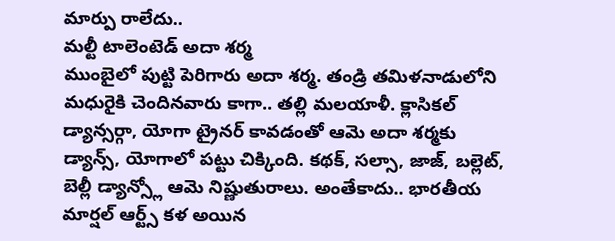మార్పు రాలేదు..
మల్టీ టాలెంటెడ్ అదా శర్మ
ముంబైలో పుట్టి పెరిగారు అదా శర్మ. తండ్రి తమిళనాడులోని మధురైకి చెందినవారు కాగా.. తల్లి మలయాళీ. క్లాసికల్ డ్యాన్సర్గా, యోగా ట్రైనర్ కావడంతో ఆమె అదా శర్మకు డ్యాన్స్, యోగాలో పట్టు చిక్కింది. కథక్, సల్సా, జాజ్, బల్లెట్, బెల్లీ డ్యాన్స్లో ఆమె నిష్ణుతురాలు. అంతేకాదు.. భారతీయ మార్షల్ ఆర్ట్స్ కళ అయిన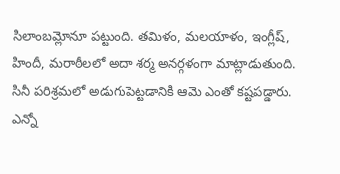సిలాంబమ్లోనూ పట్టుంది. తమిళం, మలయాళం, ఇంగ్లీష్, హిందీ, మరాఠీలలో అదా శర్మ అనర్గళంగా మాట్లాడుతుంది. సినీ పరిశ్రమలో అడుగుపెట్టడానికి ఆమె ఎంతో కష్టపడ్డారు. ఎన్నో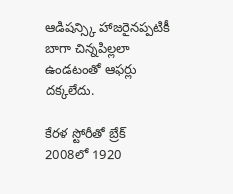ఆడిషన్స్కి హాజరైనప్పటికీ బాగా చిన్నపిల్లలా ఉండటంతో ఆఫర్లు దక్కలేదు.

కేరళ స్టోరీతో బ్రేక్
2008లో 1920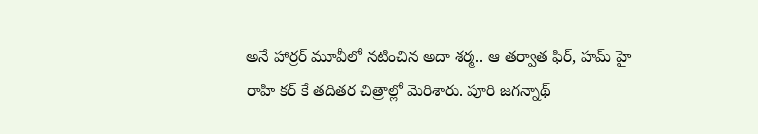అనే హార్రర్ మూవీలో నటించిన అదా శర్మ.. ఆ తర్వాత ఫిర్, హమ్ హై రాహి కర్ కే తదితర చిత్రాల్లో మెరిశారు. పూరి జగన్నాథ్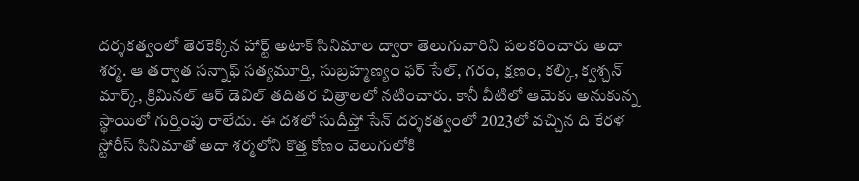దర్శకత్వంలో తెరకెక్కిన హార్ట్ అటాక్ సినిమాల ద్వారా తెలుగువారిని పలకరించారు అదా శర్మ. ఆ తర్వాత సన్నాఫ్ సత్యమూర్తి, సుబ్రహ్మణ్యం ఫర్ సేల్, గరం, క్షణం, కల్కి, క్వశ్చన్ మార్క్, క్రిమినల్ ఆర్ డెవిల్ తదితర చిత్రాలలో నటించారు. కానీ వీటిలో ఆమెకు అనుకున్న స్థాయిలో గుర్తింపు రాలేదు. ఈ దశలో సుదీప్తో సేన్ దర్శకత్వంలో 2023లో వచ్చిన ది కేరళ స్టోరీస్ సినిమాతో అదా శర్మలోని కొత్త కోణం వెలుగులోకి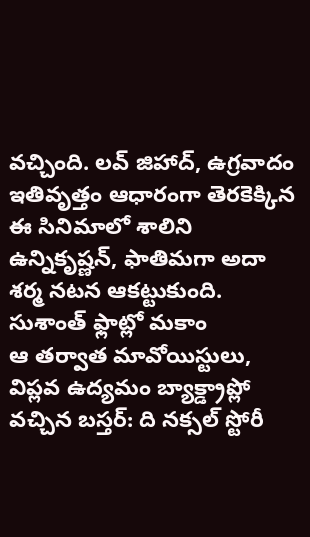వచ్చింది. లవ్ జిహాద్, ఉగ్రవాదం ఇతివృత్తం ఆధారంగా తెరకెక్కిన ఈ సినిమాలో శాలిని ఉన్నికృష్ణన్, ఫాతిమగా అదా శర్మ నటన ఆకట్టుకుంది.
సుశాంత్ ఫ్లాట్లో మకాం
ఆ తర్వాత మావోయిస్టులు, విప్లవ ఉద్యమం బ్యాక్డ్రాప్లో వచ్చిన బస్తర్: ది నక్సల్ స్టోరీ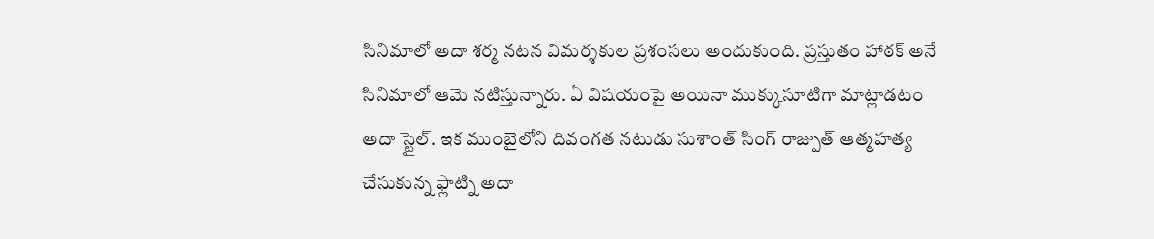సినిమాలో అదా శర్మ నటన విమర్శకుల ప్రశంసలు అందుకుంది. ప్రస్తుతం హాఠక్ అనే సినిమాలో ఆమె నటిస్తున్నారు. ఏ విషయంపై అయినా ముక్కుసూటిగా మాట్లాడటం అదా స్టైల్. ఇక ముంబైలోని దివంగత నటుడు సుశాంత్ సింగ్ రాజ్పుత్ ఆత్మహత్య చేసుకున్న ఫ్లాట్ని అదా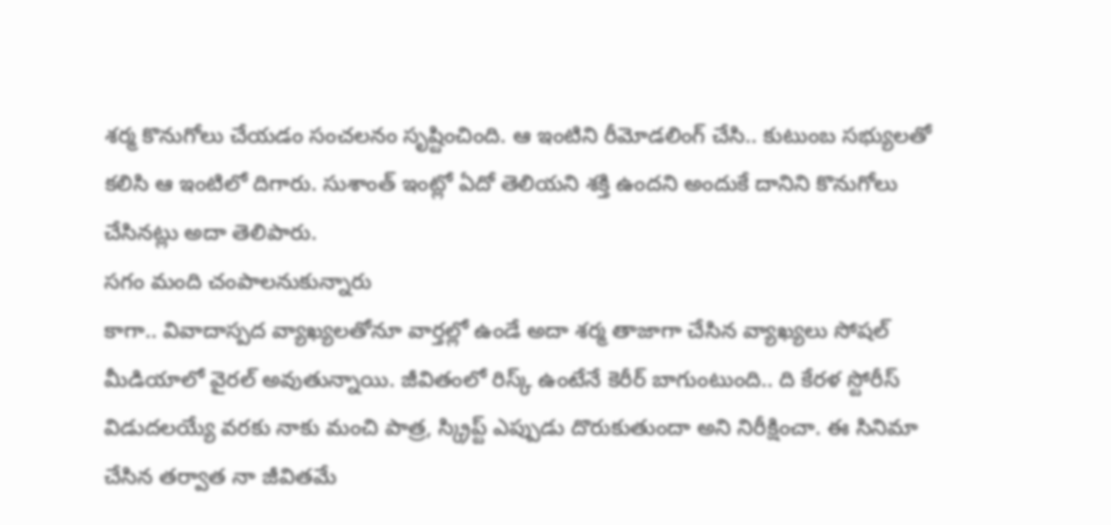శర్మ కొనుగోలు చేయడం సంచలనం సృష్టించింది. ఆ ఇంటిని రీమోడలింగ్ చేసి.. కుటుంబ సభ్యులతో కలిసి ఆ ఇంటిలో దిగారు. సుశాంత్ ఇంట్లో ఏదో తెలియని శక్తి ఉందని అందుకే దానిని కొనుగోలు చేసినట్లు అదా తెలిపారు.
సగం మంది చంపాలనుకున్నారు
కాగా.. వివాదాస్పద వ్యాఖ్యలతోనూ వార్తల్లో ఉండే అదా శర్మ తాజాగా చేసిన వ్యాఖ్యలు సోషల్ మీడియాలో వైరల్ అవుతున్నాయి. జీవితంలో రిస్క్ ఉంటేనే కెరీర్ బాగుంటుంది.. ది కేరళ స్టోరీస్ విడుదలయ్యే వరకు నాకు మంచి పాత్ర, స్క్రిప్ట్ ఎప్పుడు దొరుకుతుందా అని నిరీక్షించా. ఈ సినిమా చేసిన తర్వాత నా జీవితమే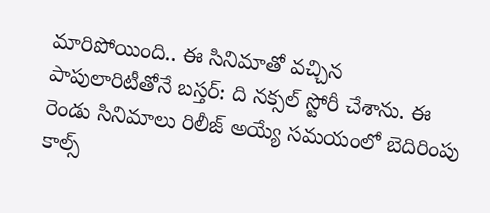మారిపోయింది.. ఈ సినిమాతో వచ్చిన పాపులారిటీతోనే బస్తర్: ది నక్సల్ స్టోరీ చేశాను. ఈ రెండు సినిమాలు రిలీజ్ అయ్యే సమయంలో బెదిరింపు కాల్స్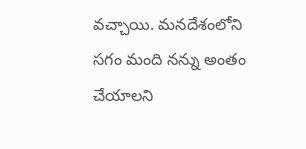వచ్చాయి. మనదేశంలోని సగం మంది నన్ను అంతం చేయాలని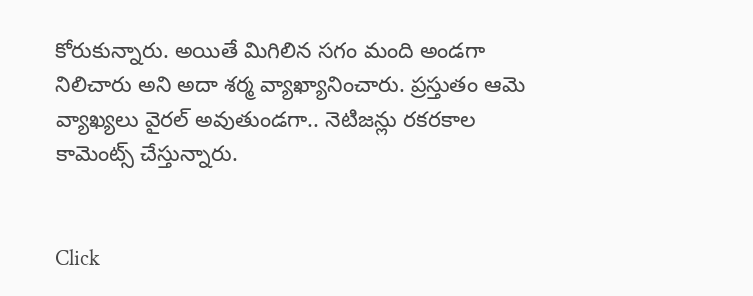కోరుకున్నారు. అయితే మిగిలిన సగం మంది అండగా నిలిచారు అని అదా శర్మ వ్యాఖ్యానించారు. ప్రస్తుతం ఆమె వ్యాఖ్యలు వైరల్ అవుతుండగా.. నెటిజన్లు రకరకాల కామెంట్స్ చేస్తున్నారు.


Click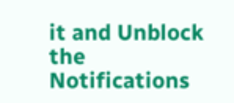it and Unblock the Notifications